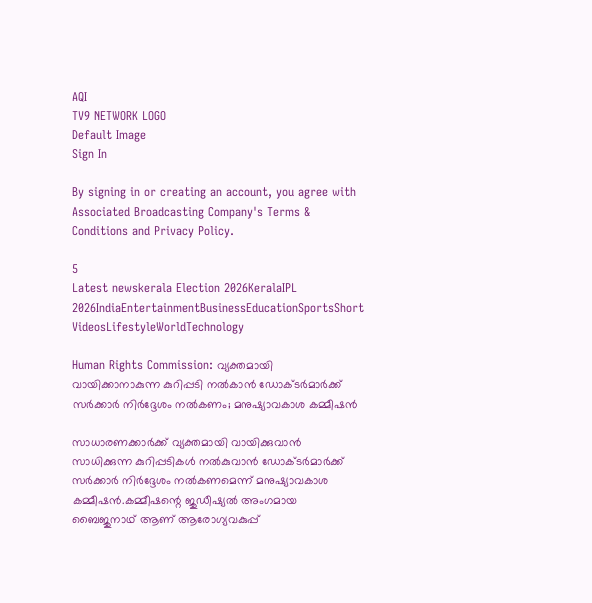AQI
TV9 NETWORK LOGO
Default Image
Sign In

By signing in or creating an account, you agree with Associated Broadcasting Company's Terms & Conditions and Privacy Policy.

5
Latest newskerala Election 2026KeralaIPL 2026IndiaEntertainmentBusinessEducationSportsShort VideosLifestyleWorldTechnology

Human Rights Commission: വ്യക്തമായി വായിക്കാനാകുന്ന കുറിപ്പടി നൽകാൻ ഡോക്ടർമാർക്ക് സർക്കാർ നിർദ്ദേശം നൽകണം; മനുഷ്യാവകാശ കമ്മീഷൻ

സാധാരണക്കാർക്ക് വ്യക്തമായി വായിക്കുവാൻ സാധിക്കുന്ന കുറിപ്പടികൾ നൽകുവാൻ ഡോക്ടർമാർക്ക് സർക്കാർ നിർദ്ദേശം നൽകണമെന്ന് മനുഷ്യാവകാശ കമ്മീഷൻ.കമ്മീഷന്റെ ജുഡീഷ്യൽ അംഗമായ ബൈജുനാഥ് ആണ് ആരോഗ്യവകുപ്പ്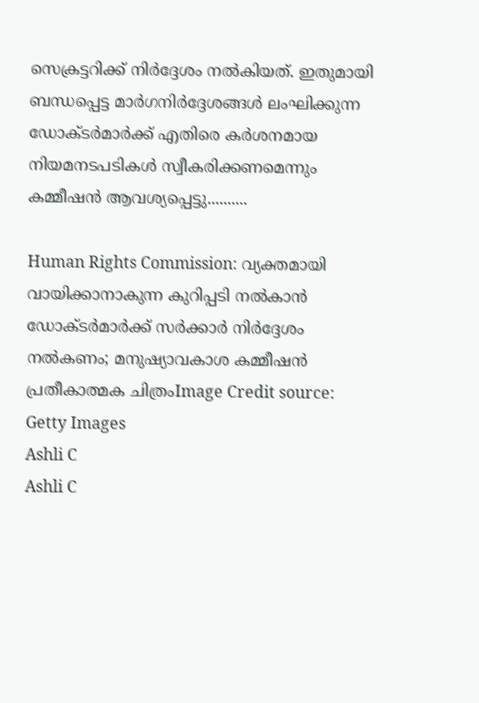സെക്രട്ടറിക്ക് നിർദ്ദേശം നൽകിയത്. ഇതുമായി ബന്ധപ്പെട്ട മാർഗനിർദ്ദേശങ്ങൾ ലംഘിക്കുന്ന ഡോക്ടർമാർക്ക് എതിരെ കർശനമായ നിയമനടപടികൾ സ്വീകരിക്കണമെന്നും കമ്മീഷൻ ആവശ്യപ്പെട്ടു..........

Human Rights Commission: വ്യക്തമായി വായിക്കാനാകുന്ന കുറിപ്പടി നൽകാൻ ഡോക്ടർമാർക്ക് സർക്കാർ നിർദ്ദേശം നൽകണം; മനുഷ്യാവകാശ കമ്മീഷൻ
പ്രതീകാത്മക ചിത്രംImage Credit source: Getty Images
Ashli C
Ashli C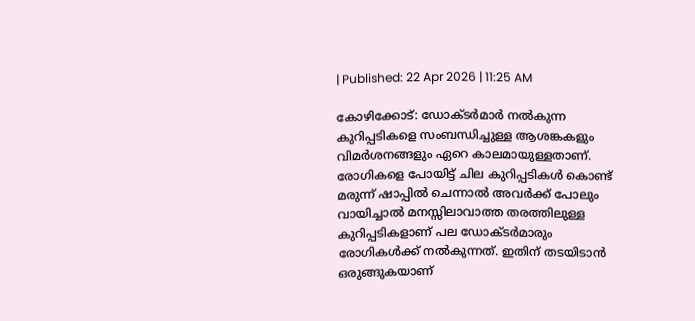| Published: 22 Apr 2026 | 11:25 AM

കോഴിക്കോട്: ഡോക്ടർമാർ നൽകുന്ന കുറിപ്പടികളെ സംബന്ധിച്ചുള്ള ആശങ്കകളും വിമർശനങ്ങളും ഏറെ കാലമായുള്ളതാണ്. രോഗികളെ പോയിട്ട് ചില കുറിപ്പടികൾ കൊണ്ട് മരുന്ന് ഷാപ്പിൽ ചെന്നാൽ അവർക്ക് പോലും വായിച്ചാൽ മനസ്സിലാവാത്ത തരത്തിലുള്ള കുറിപ്പടികളാണ് പല ഡോക്ടർമാരും രോഗികൾക്ക് നൽകുന്നത്. ഇതിന് തടയിടാൻ ഒരുങ്ങുകയാണ്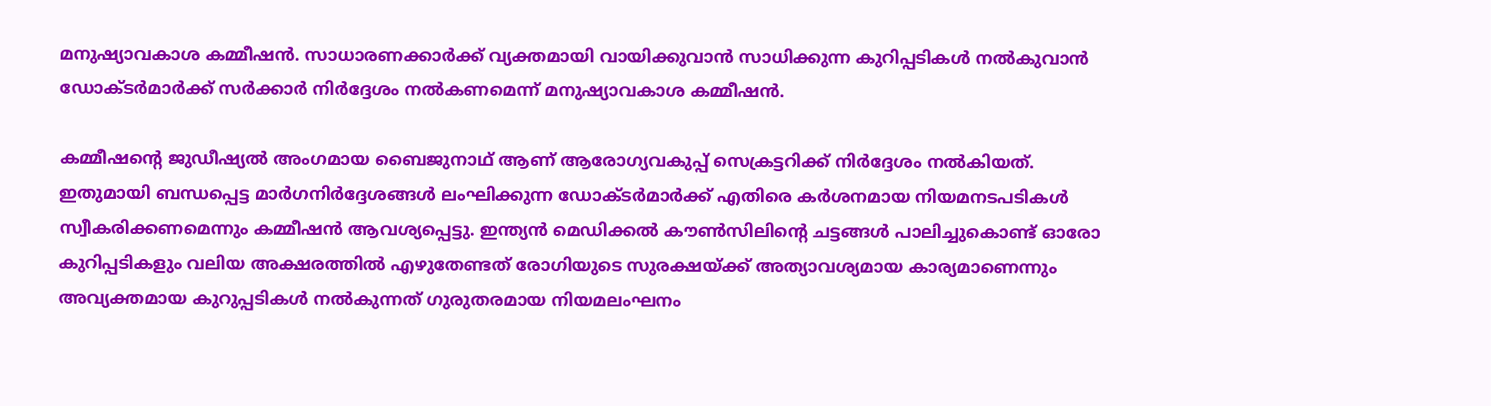മനുഷ്യാവകാശ കമ്മീഷൻ. സാധാരണക്കാർക്ക് വ്യക്തമായി വായിക്കുവാൻ സാധിക്കുന്ന കുറിപ്പടികൾ നൽകുവാൻ ഡോക്ടർമാർക്ക് സർക്കാർ നിർദ്ദേശം നൽകണമെന്ന് മനുഷ്യാവകാശ കമ്മീഷൻ.

കമ്മീഷന്റെ ജുഡീഷ്യൽ അംഗമായ ബൈജുനാഥ് ആണ് ആരോഗ്യവകുപ്പ് സെക്രട്ടറിക്ക് നിർദ്ദേശം നൽകിയത്. ഇതുമായി ബന്ധപ്പെട്ട മാർഗനിർദ്ദേശങ്ങൾ ലംഘിക്കുന്ന ഡോക്ടർമാർക്ക് എതിരെ കർശനമായ നിയമനടപടികൾ സ്വീകരിക്കണമെന്നും കമ്മീഷൻ ആവശ്യപ്പെട്ടു. ഇന്ത്യൻ മെഡിക്കൽ കൗൺസിലിന്റെ ചട്ടങ്ങൾ പാലിച്ചുകൊണ്ട് ഓരോ കുറിപ്പടികളും വലിയ അക്ഷരത്തിൽ എഴുതേണ്ടത് രോഗിയുടെ സുരക്ഷയ്ക്ക് അത്യാവശ്യമായ കാര്യമാണെന്നും അവ്യക്തമായ കുറുപ്പടികൾ നൽകുന്നത് ഗുരുതരമായ നിയമലംഘനം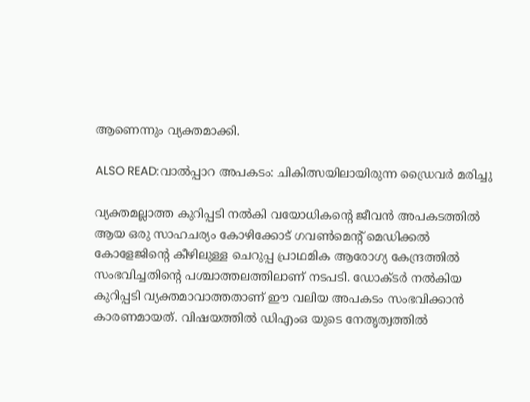ആണെന്നും വ്യക്തമാക്കി.

ALSO READ:വാൽപ്പാറ അപകടം: ചികിത്സയിലായിരുന്ന ഡ്രൈവർ മരിച്ചു

വ്യക്തമല്ലാത്ത കുറിപ്പടി നൽകി വയോധികന്റെ ജീവൻ അപകടത്തിൽ ആയ ഒരു സാഹചര്യം കോഴിക്കോട് ഗവൺമെന്റ് മെഡിക്കൽ കോളേജിന്റെ കീഴിലുള്ള ചെറുപ്പ പ്രാഥമിക ആരോഗ്യ കേന്ദ്രത്തിൽ സംഭവിച്ചതിന്റെ പശ്ചാത്തലത്തിലാണ് നടപടി. ഡോക്ടർ നൽകിയ കുറിപ്പടി വ്യക്തമാവാത്തതാണ് ഈ വലിയ അപകടം സംഭവിക്കാൻ കാരണമായത്. വിഷയത്തിൽ ഡിഎംഒ യുടെ നേതൃത്വത്തിൽ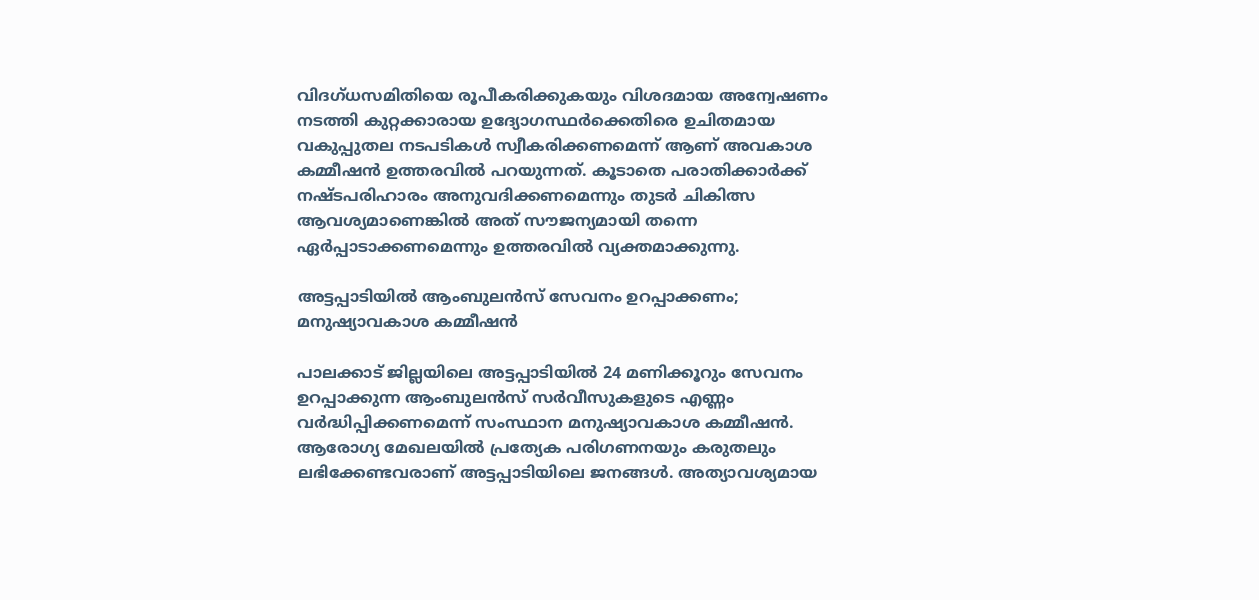വിദഗ്ധസമിതിയെ രൂപീകരിക്കുകയും വിശദമായ അന്വേഷണം നടത്തി കുറ്റക്കാരായ ഉദ്യോഗസ്ഥർക്കെതിരെ ഉചിതമായ വകുപ്പുതല നടപടികൾ സ്വീകരിക്കണമെന്ന് ആണ് അവകാശ കമ്മീഷൻ ഉത്തരവിൽ പറയുന്നത്. കൂടാതെ പരാതിക്കാർക്ക് നഷ്ടപരിഹാരം അനുവദിക്കണമെന്നും തുടർ ചികിത്സ ആവശ്യമാണെങ്കിൽ അത് സൗജന്യമായി തന്നെ ഏർപ്പാടാക്കണമെന്നും ഉത്തരവിൽ വ്യക്തമാക്കുന്നു.

അട്ടപ്പാടിയിൽ ആംബുലൻസ് സേവനം ഉറപ്പാക്കണം; മനുഷ്യാവകാശ കമ്മീഷൻ

പാലക്കാട് ജില്ലയിലെ അട്ടപ്പാടിയിൽ 24 മണിക്കൂറും സേവനം ഉറപ്പാക്കുന്ന ആംബുലൻസ് സർവീസുകളുടെ എണ്ണം വർദ്ധിപ്പിക്കണമെന്ന് സംസ്ഥാന മനുഷ്യാവകാശ കമ്മീഷൻ. ആരോഗ്യ മേഖലയിൽ പ്രത്യേക പരിഗണനയും കരുതലും ലഭിക്കേണ്ടവരാണ് അട്ടപ്പാടിയിലെ ജനങ്ങൾ. അത്യാവശ്യമായ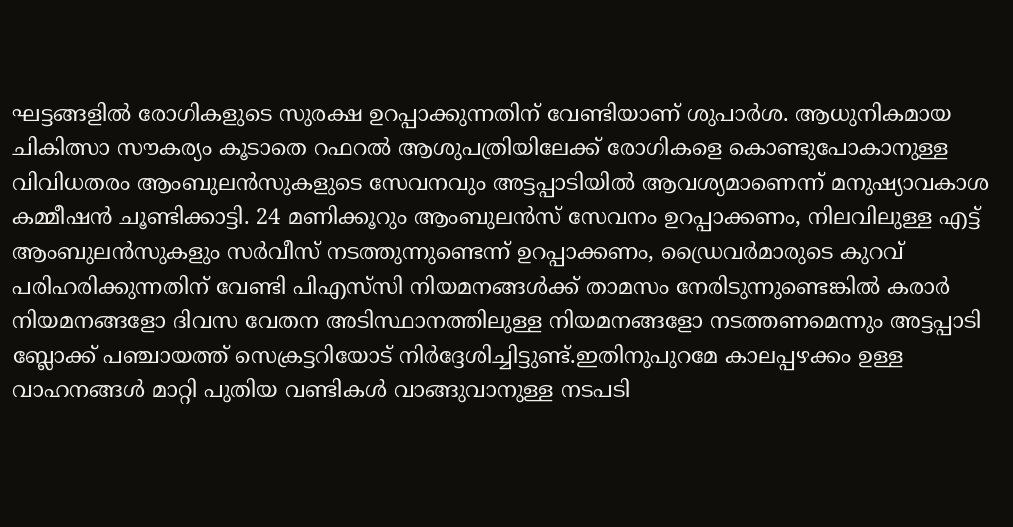ഘട്ടങ്ങളിൽ രോഗികളുടെ സുരക്ഷ ഉറപ്പാക്കുന്നതിന് വേണ്ടിയാണ് ശുപാർശ. ആധുനികമായ ചികിത്സാ സൗകര്യം കൂടാതെ റഫറൽ ആശുപത്രിയിലേക്ക് രോഗികളെ കൊണ്ടുപോകാനുള്ള വിവിധതരം ആംബുലൻസുകളുടെ സേവനവും അട്ടപ്പാടിയിൽ ആവശ്യമാണെന്ന് മനുഷ്യാവകാശ കമ്മീഷൻ ചൂണ്ടിക്കാട്ടി. 24 മണിക്കൂറും ആംബുലൻസ് സേവനം ഉറപ്പാക്കണം, നിലവിലുള്ള എട്ട് ആംബുലൻസുകളും സർവീസ് നടത്തുന്നുണ്ടെന്ന് ഉറപ്പാക്കണം, ഡ്രൈവർമാരുടെ കുറവ് പരിഹരിക്കുന്നതിന് വേണ്ടി പിഎസ്‌സി നിയമനങ്ങൾക്ക് താമസം നേരിടുന്നുണ്ടെങ്കിൽ കരാർ നിയമനങ്ങളോ ദിവസ വേതന അടിസ്ഥാനത്തിലുള്ള നിയമനങ്ങളോ നടത്തണമെന്നും അട്ടപ്പാടി ബ്ലോക്ക് പഞ്ചായത്ത് സെക്രട്ടറിയോട് നിർദ്ദേശിച്ചിട്ടുണ്ട്.ഇതിനുപുറമേ കാലപ്പഴക്കം ഉള്ള വാഹനങ്ങൾ മാറ്റി പുതിയ വണ്ടികൾ വാങ്ങുവാനുള്ള നടപടി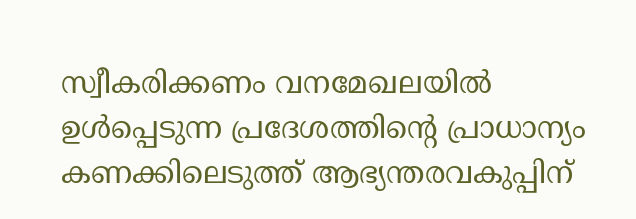സ്വീകരിക്കണം വനമേഖലയിൽ ഉൾപ്പെടുന്ന പ്രദേശത്തിന്റെ പ്രാധാന്യം കണക്കിലെടുത്ത് ആഭ്യന്തരവകുപ്പിന്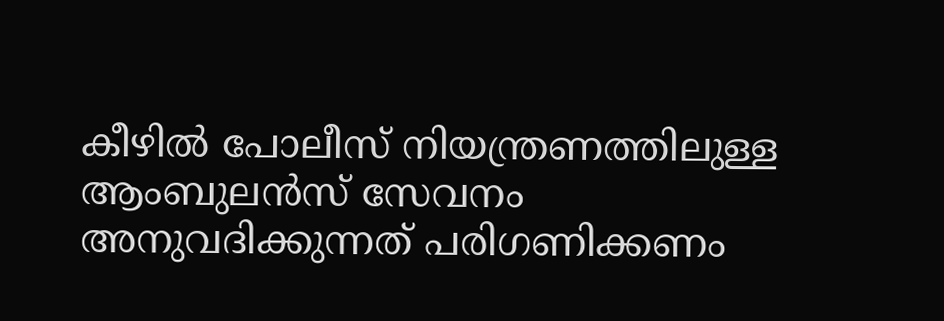കീഴിൽ പോലീസ് നിയന്ത്രണത്തിലുള്ള ആംബുലൻസ് സേവനം അനുവദിക്കുന്നത് പരിഗണിക്കണം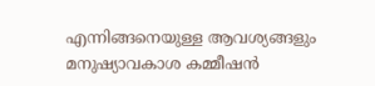എന്നിങ്ങനെയുള്ള ആവശ്യങ്ങളും മനുഷ്യാവകാശ കമ്മീഷൻ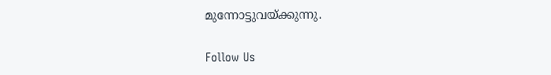മുന്നോട്ടുവയ്ക്കുന്നു.

Follow Us